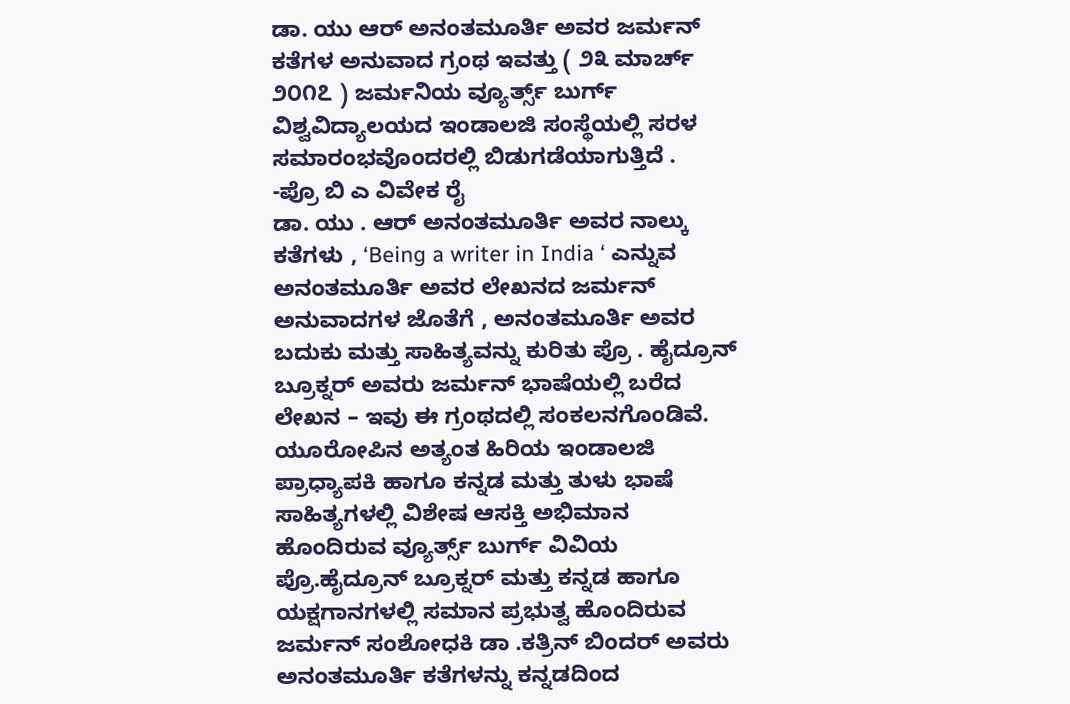ಡಾ. ಯು ಆರ್ ಅನಂತಮೂರ್ತಿ ಅವರ ಜರ್ಮನ್ ಕತೆಗಳ ಅನುವಾದ ಗ್ರಂಥ ಇವತ್ತು ( ೨೩ ಮಾರ್ಚ್ ೨೦೧೭ ) ಜರ್ಮನಿಯ ವ್ಯೂರ್ತ್ಸ್ ಬುರ್ಗ್ ವಿಶ್ವವಿದ್ಯಾಲಯದ ಇಂಡಾಲಜಿ ಸಂಸ್ಥೆಯಲ್ಲಿ ಸರಳ ಸಮಾರಂಭವೊಂದರಲ್ಲಿ ಬಿಡುಗಡೆಯಾಗುತ್ತಿದೆ .
-ಪ್ರೊ ಬಿ ಎ ವಿವೇಕ ರೈ
ಡಾ. ಯು . ಆರ್ ಅನಂತಮೂರ್ತಿ ಅವರ ನಾಲ್ಕು ಕತೆಗಳು , ‘Being a writer in India ‘ ಎನ್ನುವ ಅನಂತಮೂರ್ತಿ ಅವರ ಲೇಖನದ ಜರ್ಮನ್ ಅನುವಾದಗಳ ಜೊತೆಗೆ , ಅನಂತಮೂರ್ತಿ ಅವರ ಬದುಕು ಮತ್ತು ಸಾಹಿತ್ಯವನ್ನು ಕುರಿತು ಪ್ರೊ . ಹೈದ್ರೂನ್ ಬ್ರೂಕ್ನರ್ ಅವರು ಜರ್ಮನ್ ಭಾಷೆಯಲ್ಲಿ ಬರೆದ ಲೇಖನ – ಇವು ಈ ಗ್ರಂಥದಲ್ಲಿ ಸಂಕಲನಗೊಂಡಿವೆ.
ಯೂರೋಪಿನ ಅತ್ಯಂತ ಹಿರಿಯ ಇಂಡಾಲಜಿ ಪ್ರಾಧ್ಯಾಪಕಿ ಹಾಗೂ ಕನ್ನಡ ಮತ್ತು ತುಳು ಭಾಷೆ ಸಾಹಿತ್ಯಗಳಲ್ಲಿ ವಿಶೇಷ ಆಸಕ್ತಿ ಅಭಿಮಾನ ಹೊಂದಿರುವ ವ್ಯೂರ್ತ್ಸ್ ಬುರ್ಗ್ ವಿವಿಯ ಪ್ರೊ.ಹೈದ್ರೂನ್ ಬ್ರೂಕ್ನರ್ ಮತ್ತು ಕನ್ನಡ ಹಾಗೂ ಯಕ್ಷಗಾನಗಳಲ್ಲಿ ಸಮಾನ ಪ್ರಭುತ್ವ ಹೊಂದಿರುವ ಜರ್ಮನ್ ಸಂಶೋಧಕಿ ಡಾ .ಕತ್ರಿನ್ ಬಿಂದರ್ ಅವರು ಅನಂತಮೂರ್ತಿ ಕತೆಗಳನ್ನು ಕನ್ನಡದಿಂದ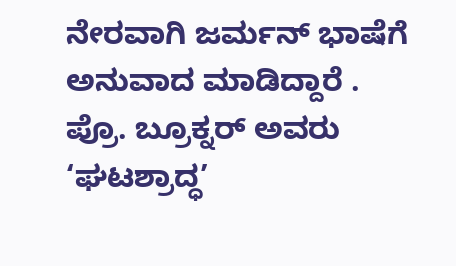ನೇರವಾಗಿ ಜರ್ಮನ್ ಭಾಷೆಗೆ ಅನುವಾದ ಮಾಡಿದ್ದಾರೆ .
ಪ್ರೊ. ಬ್ರೂಕ್ನರ್ ಅವರು ‘ಘಟಶ್ರಾದ್ಧ’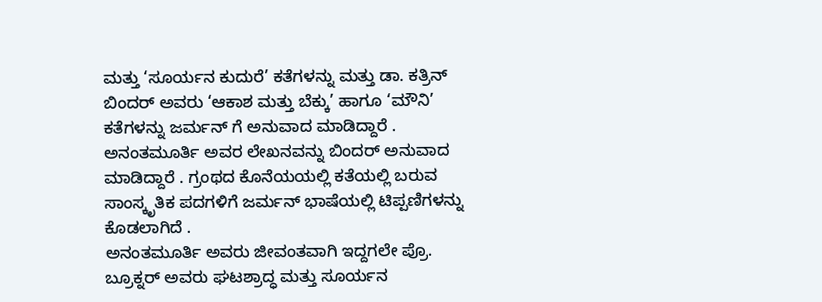ಮತ್ತು ‘ಸೂರ್ಯನ ಕುದುರೆ’ ಕತೆಗಳನ್ನು ಮತ್ತು ಡಾ. ಕತ್ರಿನ್ ಬಿಂದರ್ ಅವರು ‘ಆಕಾಶ ಮತ್ತು ಬೆಕ್ಕು’ ಹಾಗೂ ‘ಮೌನಿ’ ಕತೆಗಳನ್ನು ಜರ್ಮನ್ ಗೆ ಅನುವಾದ ಮಾಡಿದ್ದಾರೆ .
ಅನಂತಮೂರ್ತಿ ಅವರ ಲೇಖನವನ್ನು ಬಿಂದರ್ ಅನುವಾದ ಮಾಡಿದ್ದಾರೆ . ಗ್ರಂಥದ ಕೊನೆಯಯಲ್ಲಿ ಕತೆಯಲ್ಲಿ ಬರುವ ಸಾಂಸ್ಕೃತಿಕ ಪದಗಳಿಗೆ ಜರ್ಮನ್ ಭಾಷೆಯಲ್ಲಿ ಟಿಪ್ಪಣಿಗಳನ್ನು ಕೊಡಲಾಗಿದೆ .
ಅನಂತಮೂರ್ತಿ ಅವರು ಜೀವಂತವಾಗಿ ಇದ್ದಗಲೇ ಪ್ರೊ. ಬ್ರೂಕ್ನರ್ ಅವರು ಘಟಶ್ರಾದ್ಧ ಮತ್ತು ಸೂರ್ಯನ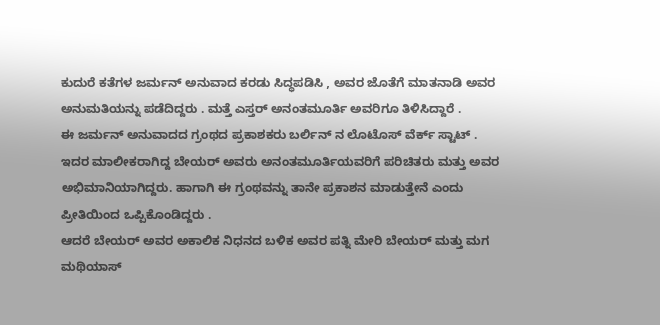ಕುದುರೆ ಕತೆಗಳ ಜರ್ಮನ್ ಅನುವಾದ ಕರಡು ಸಿದ್ಧಪಡಿಸಿ , ಅವರ ಜೊತೆಗೆ ಮಾತನಾಡಿ ಅವರ ಅನುಮತಿಯನ್ನು ಪಡೆದಿದ್ದರು . ಮತ್ತೆ ಎಸ್ತರ್ ಅನಂತಮೂರ್ತಿ ಅವರಿಗೂ ತಿಳಿಸಿದ್ದಾರೆ .
ಈ ಜರ್ಮನ್ ಅನುವಾದದ ಗ್ರಂಥದ ಪ್ರಕಾಶಕರು ಬರ್ಲಿನ್ ನ ಲೊಟೊಸ್ ವೆರ್ಕ್ ಸ್ಟಾಟ್ . ಇದರ ಮಾಲೀಕರಾಗಿದ್ದ ಬೇಯರ್ ಅವರು ಅನಂತಮೂರ್ತಿಯವರಿಗೆ ಪರಿಚಿತರು ಮತ್ತು ಅವರ ಅಭಿಮಾನಿಯಾಗಿದ್ದರು. ಹಾಗಾಗಿ ಈ ಗ್ರಂಥವನ್ನು ತಾನೇ ಪ್ರಕಾಶನ ಮಾಡುತ್ತೇನೆ ಎಂದು ಪ್ರೀತಿಯಿಂದ ಒಪ್ಪಿಕೊಂಡಿದ್ದರು .
ಆದರೆ ಬೇಯರ್ ಅವರ ಅಕಾಲಿಕ ನಿಧನದ ಬಳಿಕ ಅವರ ಪತ್ನಿ ಮೇರಿ ಬೇಯರ್ ಮತ್ತು ಮಗ ಮಥಿಯಾಸ್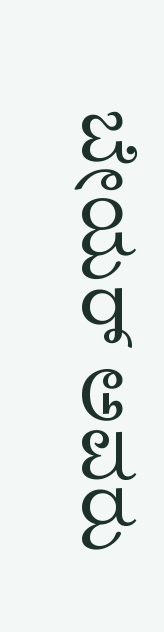ಬೇಯರ್ ಅವರು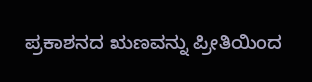ಪ್ರಕಾಶನದ ಋಣವನ್ನು ಪ್ರೀತಿಯಿಂದ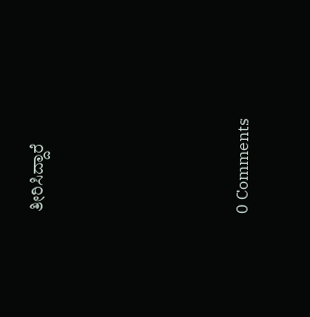ತೀರಿಸಿದ್ದಾರೆ





0 Comments